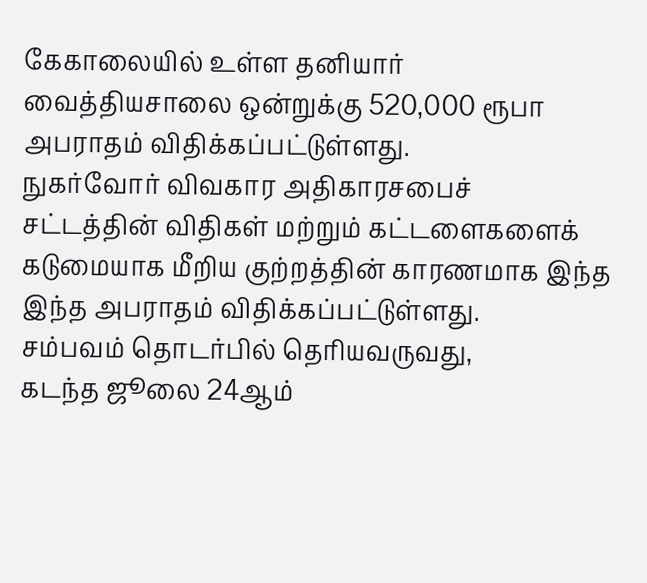கேகாலையில் உள்ள தனியார் வைத்தியசாலை ஒன்றுக்கு 520,000 ரூபா அபராதம் விதிக்கப்பட்டுள்ளது.
நுகர்வோர் விவகார அதிகாரசபைச் சட்டத்தின் விதிகள் மற்றும் கட்டளைகளைக் கடுமையாக மீறிய குற்றத்தின் காரணமாக இந்த இந்த அபராதம் விதிக்கப்பட்டுள்ளது.
சம்பவம் தொடர்பில் தெரியவருவது,
கடந்த ஜூலை 24ஆம்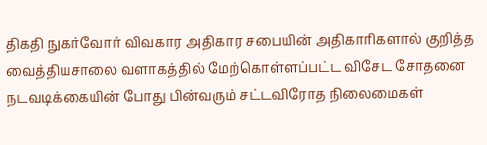திகதி நுகர்வோர் விவகார அதிகார சபையின் அதிகாரிகளால் குறித்த வைத்தியசாலை வளாகத்தில் மேற்கொள்ளப்பட்ட விசேட சோதனை நடவடிக்கையின் போது பின்வரும் சட்டவிரோத நிலைமைகள்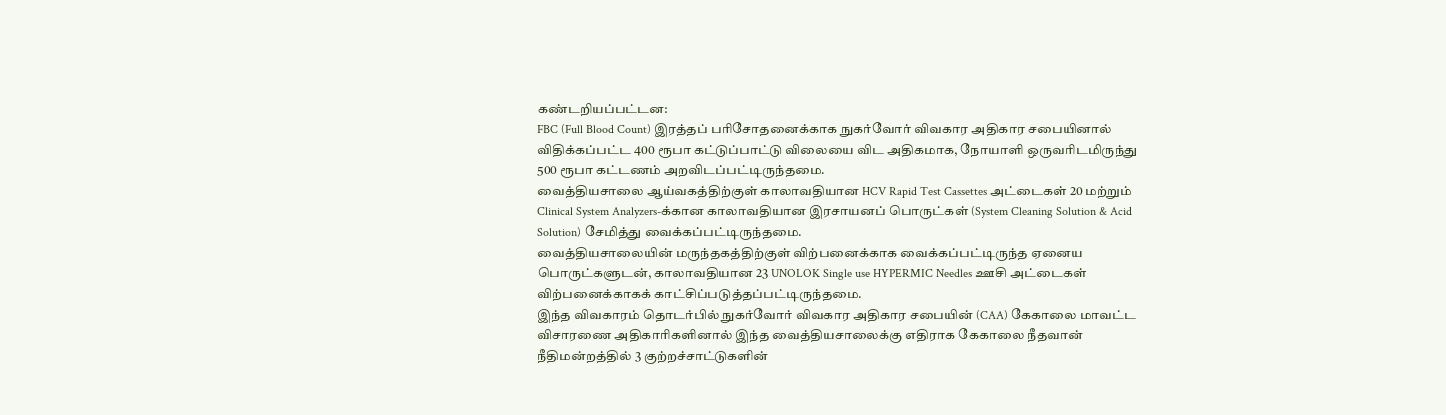கண்டறியப்பட்டன:
FBC (Full Blood Count) இரத்தப் பரிசோதனைக்காக நுகர்வோர் விவகார அதிகார சபையினால் விதிக்கப்பட்ட 400 ரூபா கட்டுப்பாட்டு விலையை விட அதிகமாக, நோயாளி ஒருவரிடமிருந்து 500 ரூபா கட்டணம் அறவிடப்பட்டிருந்தமை.
வைத்தியசாலை ஆய்வகத்திற்குள் காலாவதியான HCV Rapid Test Cassettes அட்டைகள் 20 மற்றும் Clinical System Analyzers-க்கான காலாவதியான இரசாயனப் பொருட்கள் (System Cleaning Solution & Acid Solution) சேமித்து வைக்கப்பட்டிருந்தமை.
வைத்தியசாலையின் மருந்தகத்திற்குள் விற்பனைக்காக வைக்கப்பட்டிருந்த ஏனைய பொருட்களுடன், காலாவதியான 23 UNOLOK Single use HYPERMIC Needles ஊசி அட்டைகள் விற்பனைக்காகக் காட்சிப்படுத்தப்பட்டிருந்தமை.
இந்த விவகாரம் தொடர்பில் நுகர்வோர் விவகார அதிகார சபையின் (CAA) கேகாலை மாவட்ட விசாரணை அதிகாரிகளினால் இந்த வைத்தியசாலைக்கு எதிராக கேகாலை நீதவான் நீதிமன்றத்தில் 3 குற்றச்சாட்டுகளின்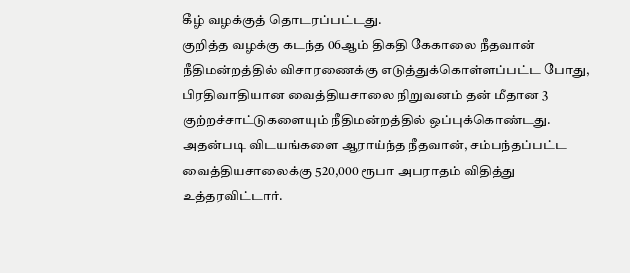கீழ் வழக்குத் தொடரப்பட்டது.
குறித்த வழக்கு கடந்த 06ஆம் திகதி கேகாலை நீதவான் நீதிமன்றத்தில் விசாரணைக்கு எடுத்துக்கொள்ளப்பட்ட போது, பிரதிவாதியான வைத்தியசாலை நிறுவனம் தன் மீதான 3 குற்றச்சாட்டுகளையும் நீதிமன்றத்தில் ஒப்புக்கொண்டது.
அதன்படி விடயங்களை ஆராய்ந்த நீதவான், சம்பந்தப்பட்ட வைத்தியசாலைக்கு 520,000 ரூபா அபராதம் விதித்து உத்தரவிட்டார்.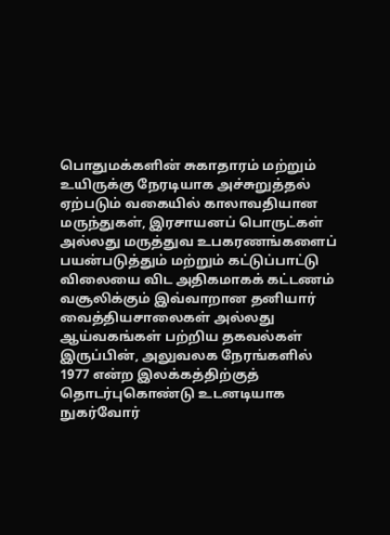பொதுமக்களின் சுகாதாரம் மற்றும் உயிருக்கு நேரடியாக அச்சுறுத்தல் ஏற்படும் வகையில் காலாவதியான மருந்துகள், இரசாயனப் பொருட்கள் அல்லது மருத்துவ உபகரணங்களைப் பயன்படுத்தும் மற்றும் கட்டுப்பாட்டு விலையை விட அதிகமாகக் கட்டணம் வசூலிக்கும் இவ்வாறான தனியார் வைத்தியசாலைகள் அல்லது ஆய்வகங்கள் பற்றிய தகவல்கள் இருப்பின், அலுவலக நேரங்களில் 1977 என்ற இலக்கத்திற்குத் தொடர்புகொண்டு உடனடியாக நுகர்வோர்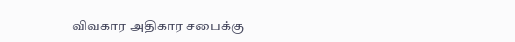விவகார அதிகார சபைக்கு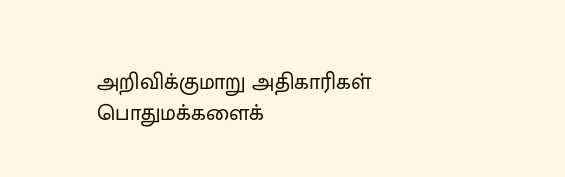அறிவிக்குமாறு அதிகாரிகள் பொதுமக்களைக்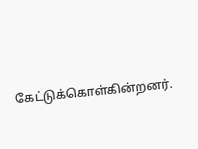கேட்டுக்கொள்கின்றனர்.